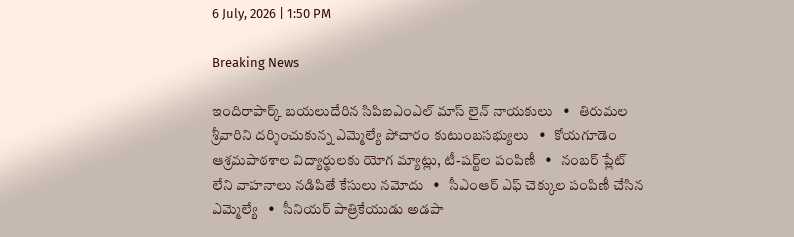6 July, 2026 | 1:50 PM

Breaking News

ఇందిరాపార్క్ బయలుదేరిన సిపిఐఎంఎల్ మాస్ లైన్ నాయకులు   •   తిరుమల శ్రీవారిని దర్శించుకున్న ఎమ్మెల్యే పోచారం కుటుంబసభ్యులు   •   కోయగూడెం ఆశ్రమపాఠశాల విద్యార్థులకు యోగ మ్యాట్లు, టీ-షర్ట్‌ల పంపిణీ   •   నంబర్ ప్లేట్ లేని వాహనాలు నడిపితే కేసులు నమోదు   •   సీఎంఆర్ ఎఫ్ చెక్కుల పంపిణీ చేసిన ఎమ్మెల్యే   •   సీనియర్ పాత్రికేయుడు అడపా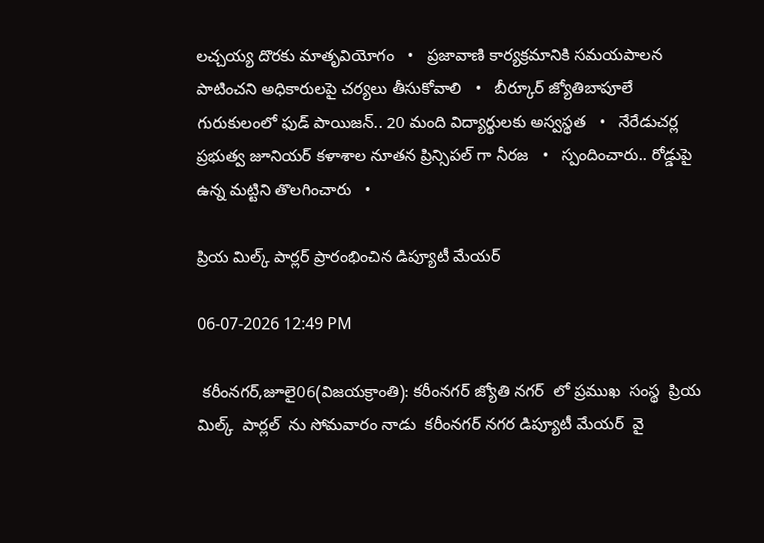లచ్చయ్య దొరకు మాతృవియోగం   •   ప్రజావాణి కార్యక్రమానికి సమయపాలన పాటించని అధికారులపై చర్యలు తీసుకోవాలి   •   బీర్కూర్ జ్యోతిబాపూలే గురుకులంలో ఫుడ్ పాయిజన్.. 20 మంది విద్యార్థులకు అస్వస్థత   •   నేరేడుచర్ల ప్రభుత్వ జూనియర్ కళాశాల నూతన ప్రిన్సిపల్ గా నీరజ   •   స్పందించారు.. రోడ్డుపై ఉన్న మట్టిని తొలగించారు   •

ప్రియ మిల్క్ పార్లర్ ప్రారంభించిన డిప్యూటీ మేయర్

06-07-2026 12:49 PM

 కరీంనగర్,జూలై06(విజయక్రాంతి): కరీంనగర్ జ్యోతి నగర్  లో ప్రముఖ  సంస్థ  ప్రియ మిల్క్  పార్లల్  ను సోమవారం నాడు  కరీంనగర్ నగర డిప్యూటీ మేయర్  వై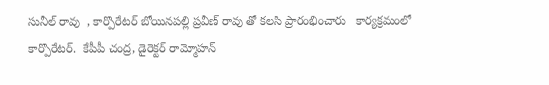సునీల్ రావు  , కార్పొరేటర్ బోయినపల్లి ప్రవీణ్ రావు తో కలసి ప్రారంభించారు   కార్యక్రమంలో కార్పొరేటర్.  కేపీపీ చంద్ర, డైరెక్టర్ రామ్మోహన్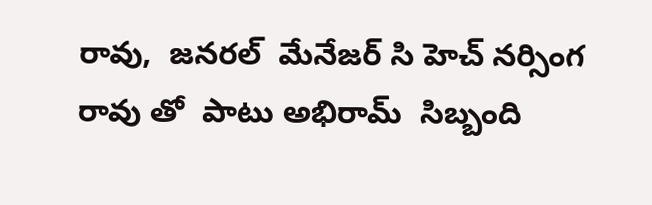రావు,  జనరల్  మేనేజర్ సి హెచ్ నర్సింగ రావు తో  పాటు అభిరామ్  సిబ్బంది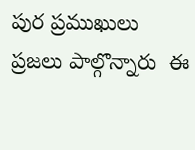పుర ప్రముఖులు  ప్రజలు పాల్గొన్నారు  ఈ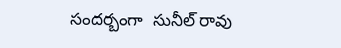సందర్బంగా  సునీల్ రావు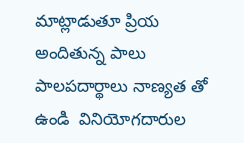మాట్లాడుతూ ప్రియ అందితున్న పాలు పాలపదార్థాలు నాణ్యత తో  ఉండి  వినియోగదారుల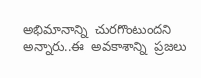అభిమానాన్ని  చురగొంటుందని  అన్నారు..ఈ  అవకాశాన్ని  ప్రజలు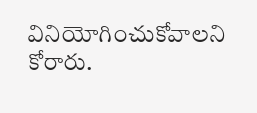వినియోగించుకోవాలని కోరారు.